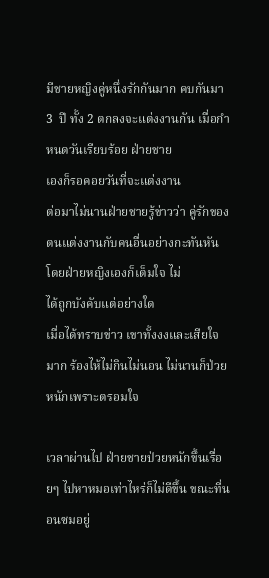มีชายหญิงคู่หนึ่งรักกันมาก คบกันมา 3  ปี ทั้ง 2 ตกลงจะแต่งงานกัน เมื่อกำหนดวันเรียบร้อย ฝ่ายชาย
เองก็รอคอยวันที่จะแต่งงาน
ต่อมาไม่นานฝ่ายชายรู้ข่าวว่า คู่รักของตนแต่งงานกับคนอื่นอย่างกะทันหัน โดยฝ่ายหญิงเองก็เต็มใจ ไม่
ได้ถูกบังคับแต่อย่างใด
เมื่อได้ทราบข่าว เขาทั้งงงและเสียใจมาก ร้องไห้ไม่กินไม่นอน ไม่นานก็ป่วยหนักเพราะตรอมใจ

เวลาผ่านไป ฝ่ายชายป่วยหนักขึ้นเรื่อยๆ ไปหาหมอเท่าไหร่ก็ไม่ดีขึ้น ขณะที่นอนซมอยู่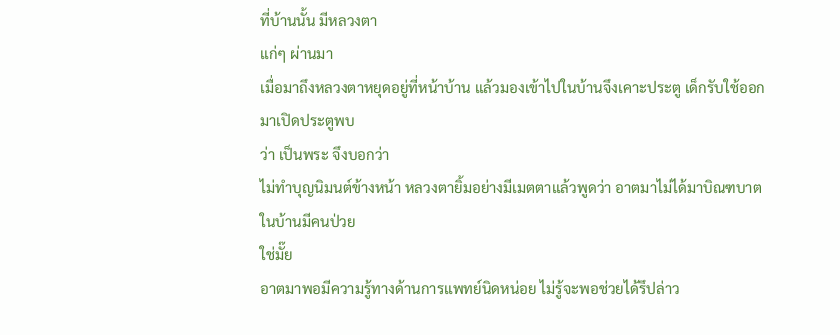ที่บ้านนั้น มีหลวงตา
แก่ๆ ผ่านมา
เมื่อมาถึงหลวงตาหยุดอยู่ที่หน้าบ้าน แล้วมองเข้าไปในบ้านจึงเคาะประตู เด็กรับใช้ออกมาเปิดประตูพบ
ว่า เป็นพระ จึงบอกว่า
ไม่ทำบุญนิมนต์ข้างหน้า หลวงตายิ้มอย่างมีเมตตาแล้วพูดว่า อาตมาไม่ได้มาบิณฑบาต ในบ้านมีคนป่วย
ใช่มั๊ย
อาตมาพอมีความรู้ทางด้านการแพทย์นิดหน่อย ไม่รู้จะพอช่วยได้รึปล่าว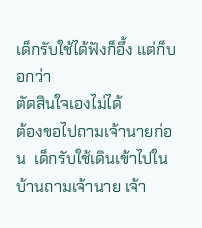เด็กรับใช้ได้ฟังก็อึ้ง แต่ก็บอกว่า
ตัดสินใจเองไม่ได้
ต้องขอไปถามเจ้านายก่อน  เด็กรับใช้เดินเข้าไปในบ้านถามเจ้านาย เจ้า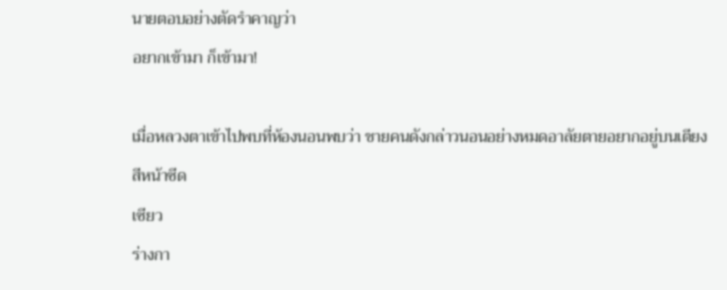นายตอบอย่างตัดรำคาญว่า
อยากเข้ามา ก็เข้ามา!

เมื่อหลวงตาเข้าไปพบที่ห้องนอนพบว่า ชายคนดังกล่าวนอนอย่างหมดอาลัยตายอยากอยู่บนเตียง สีหน้าซีด
เซียว
ร่างกา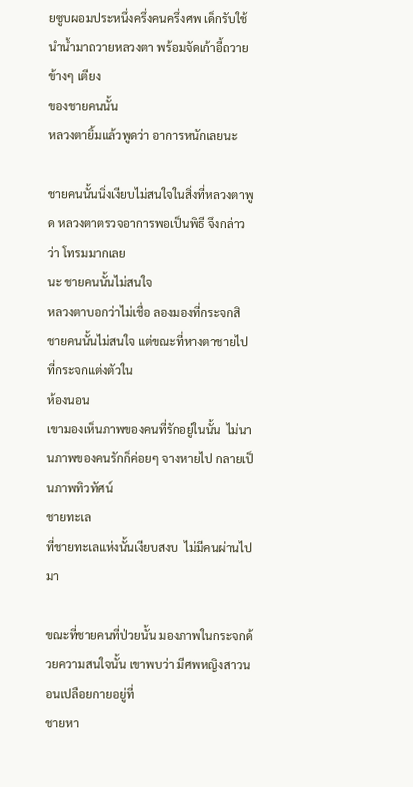ยซูบผอมประหนึ่งครึ่งคนครึ่งศพ เด็กรับใช้นำน้ำมาถวายหลวงตา พร้อมจัดเก้าอี้ถวายข้างๆ เตียง
ของชายคนนั้น
หลวงตายิ้มแล้วพูดว่า อาการหนักเลยนะ

ชายคนนั้นนิ่งเงียบไม่สนใจในสิ่งที่หลวงตาพูด หลวงตาตรวจอาการพอเป็นพิธี จึงกล่าวว่า โทรมมากเลย
นะ ชายคนนั้นไม่สนใจ
หลวงตาบอกว่าไม่เชื่อ ลองมองที่กระจกสิ ชายคนนั้นไม่สนใจ แต่ขณะที่หางตาชายไปที่กระจกแต่งตัวใน
ห้องนอน
เขามองเห็นภาพของคนที่รักอยู่ในนั้น  ไม่นานภาพของคนรักก็ค่อยๆ จางหายไป กลายเป็นภาพทิวทัศน์
ชายทะเล
ที่ชายทะเลแห่งนั้นเงียบสงบ  ไม่มีคนผ่านไปมา

ขณะที่ชายคนที่ป่วยนั้น มองภาพในกระจกด้วยความสนใจนั้น เขาพบว่า มีศพหญิงสาวนอนเปลือยกายอยู่ที่
ชายหา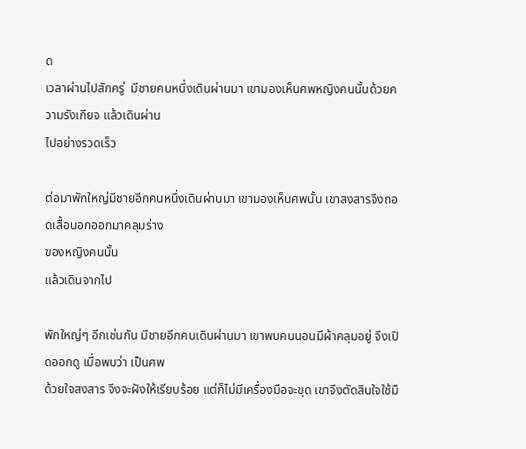ด
เวลาผ่านไปสักครู่  มีชายคนหนึ่งเดินผ่านมา เขามองเห็นศพหญิงคนนั้นด้วยความรังเกียจ แล้วเดินผ่าน
ไปอย่างรวดเร็ว

ต่อมาพักใหญ่มีชายอีกคนหนึ่งเดินผ่านมา เขามองเห็นศพนั้น เขาสงสารจึงถอดเสื้อนอกออกมาคลุมร่าง
ของหญิงคนนั้น
แล้วเดินจากไป

พักใหญ่ๆ อีกเช่นกัน มีชายอีกคนเดินผ่านมา เขาพบคนนอนมีผ้าคลุมอยู่ จึงเปิดออกดู เมื่อพบว่า เป็นศพ
ด้วยใจสงสาร จึงจะฝังให้เรียบร้อย แต่ก็ไม่มีเครื่องมือจะขุด เขาจึงตัดสินใจใช้มื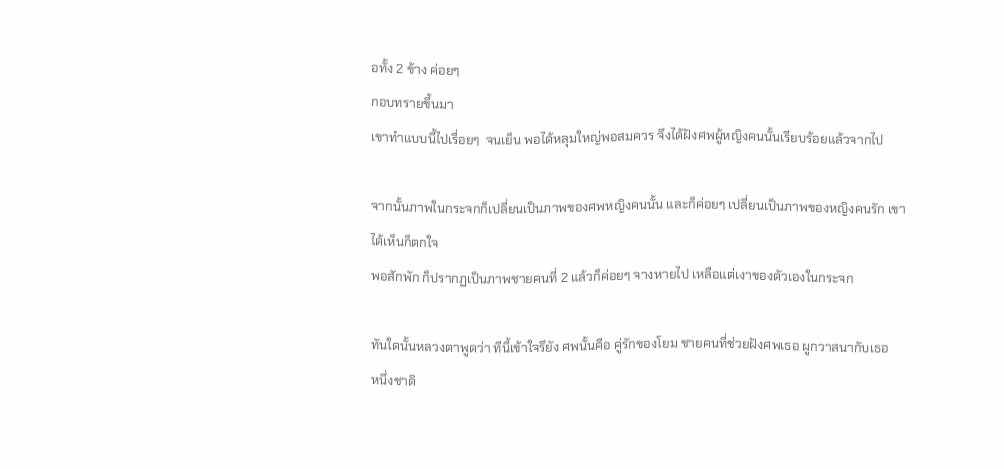อทั้ง 2 ข้าง ค่อยๆ
กอบทรายขึ้นมา
เขาทำแบบนี้ไปเรื่อยๆ  จนเย็น พอได้หลุมใหญ่พอสมควร จึงได้ฝังศพผู้หญิงคนนั้นเรียบร้อยแล้วจากไป

จากนั้นภาพในกระจกก็เปลี่ยนเป็นภาพของศพหญิงคนนั้น และก็ค่อยๆ เปลี่ยนเป็นภาพของหญิงคนรัก เขา
ได้เห็นก็ตกใจ
พอสักพัก ก็ปรากฏเป็นภาพชายคนที่ 2 แล้วก็ค่อยๆ จางหายไป เหลือแต่เงาของตัวเองในกระจก

ทันใดนั้นหลวงตาพูดว่า ทีนี้เข้าใจรึยัง ศพนั้นคือ คู่รักของโยม ชายคนที่ช่วยฝังศพเธอ ผูกวาสนากับเธอ
หนึ่งชาติ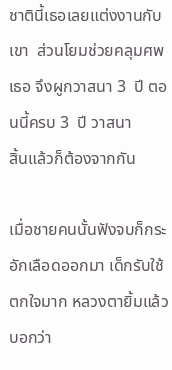ชาตินี้เธอเลยแต่งงานกับเขา  ส่วนโยมช่วยคลุมศพเธอ จึงผูกวาสนา 3  ปี ตอนนี้ครบ 3  ปี วาสนา
สิ้นแล้วก็ต้องจากกัน

เมื่อชายคนนั้นฟังจบก็กระอักเลือดออกมา เด็กรับใช้ตกใจมาก หลวงตายิ้มแล้วบอกว่า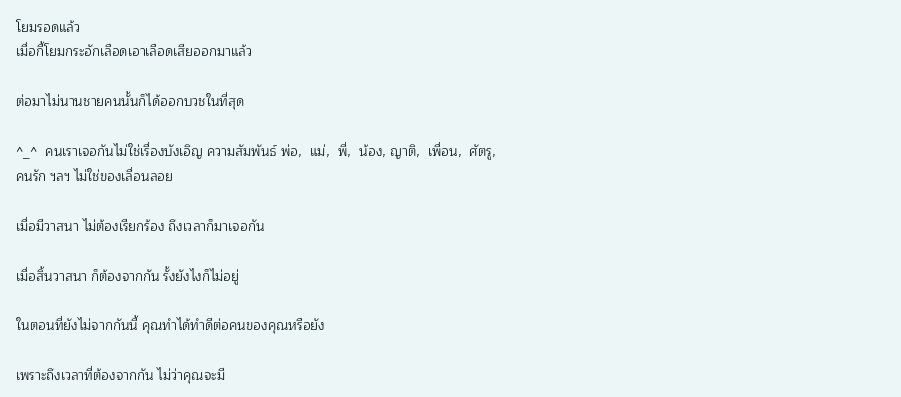โยมรอดแล้ว
เมื่อกี้โยมกระอักเลือดเอาเลือดเสียออกมาแล้ว

ต่อมาไม่นานชายคนนั้นก็ได้ออกบวชในที่สุด

^_^  คนเราเจอกันไม่ใช่เรื่องบังเอิญ ความสัมพันธ์ พ่อ,  แม่,  พี่,  น้อง, ญาติ,  เพื่อน,  ศัตรู,
คนรัก ฯลฯ ไม่ใช่ของเลื่อนลอย

เมื่อมีวาสนา ไม่ต้องเรียกร้อง ถึงเวลาก็มาเจอกัน

เมื่อสิ้นวาสนา ก็ต้องจากกัน รั้งยังไงก็ไม่อยู่

ในตอนที่ยังไม่จากกันนี้ คุณทำได้ทำดีต่อคนของคุณหรือยัง

เพราะถึงเวลาที่ต้องจากกัน ไม่ว่าคุณจะมี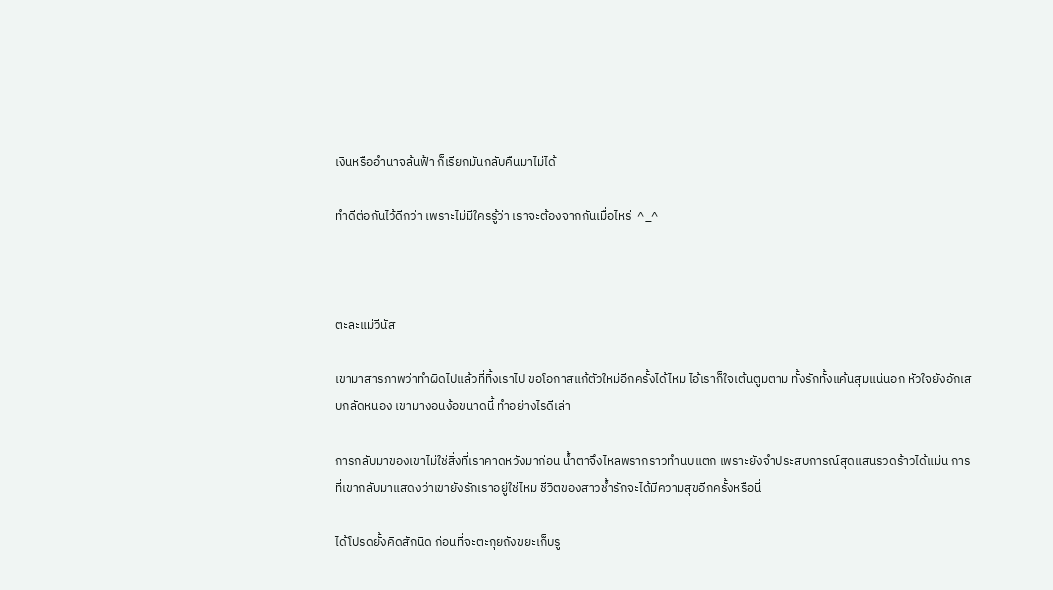เงินหรืออำนาจล้นฟ้า ก็เรียกมันกลับคืนมาไม่ได้

ทำดีต่อกันไว้ดีกว่า เพราะไม่มีใครรู้ว่า เราจะต้องจากกันเมื่อไหร่  ^_^



ตะละแม่วีนัส

เขามาสารภาพว่าทำผิดไปแล้วที่ทิ้งเราไป ขอโอกาสแก้ตัวใหม่อีกครั้งได้ไหม ไอ้เราก็ใจเต้นตูมตาม ทั้งรักทั้งแค้นสุมแน่นอก หัวใจยังอักเสบกลัดหนอง เขามางอนง้อขนาดนี้ ทำอย่างไรดีเล่า

การกลับมาของเขาไม่ใช่สิ่งที่เราคาดหวังมาก่อน น้ำตาจึงไหลพรากราวทำนบแตก เพราะยังจำประสบการณ์สุดแสนรวดร้าวได้แม่น การที่เขากลับมาแสดงว่าเขายังรักเราอยู่ใช่ไหม ชีวิตของสาวช้ำรักจะได้มีความสุขอีกครั้งหรือนี่

ได้โปรดยั้งคิดสักนิด ก่อนที่จะตะกุยถังขยะเก็บรู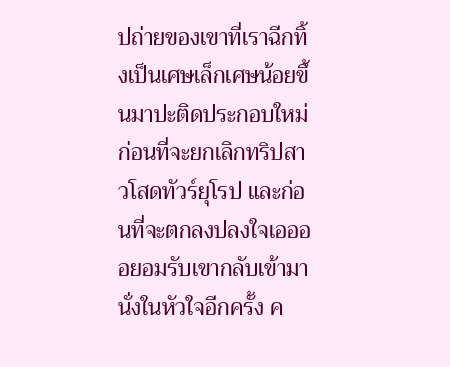ปถ่ายของเขาที่เราฉีกทิ้งเป็นเศษเล็กเศษน้อยขึ้นมาปะติดประกอบใหม่ ก่อนที่จะยกเลิกทริปสาวโสดทัวร์ยุโรป และก่อนที่จะตกลงปลงใจเออออยอมรับเขากลับเข้ามานั่งในหัวใจอีกครั้ง ค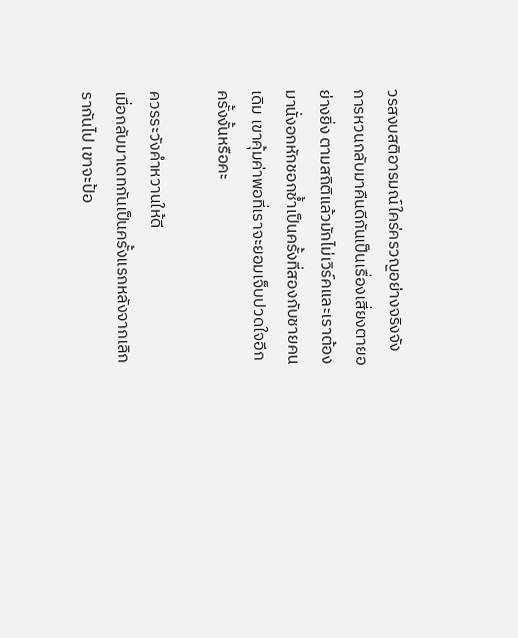วรสงบสติอารมณ์ใคร่ครวญอย่างจริงจัง การหวนกลับมาคืนดีกันเป็นเรื่องเสี่ยงตายอย่างยิ่ง ตามสถิติแล้วมักไม่เวิร์คและเราต้องมานั่งอกหักชอกช้ำเป็นครั้งที่สองกับชายคนเดิม เขาคุ้มค่าพอที่เราจะยอมเจ็บปวดใจอีกครั้งงั้นหรือคะ

ควรระวังคำหวานให้ดี
เมื่อกลับมาเดทกันเป็นครั้งแรกหลังจากเลิกรากันไป เขาจะป้อ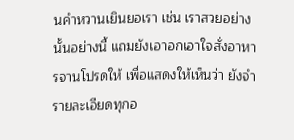นคำหวานเยินยอเรา เช่น เราสวยอย่างนั้นอย่างนี้ แถมยังเอาอกเอาใจสั่งอาหารจานโปรดให้ เพื่อแสดงให้เห็นว่า ยังจำรายละเอียดทุกอ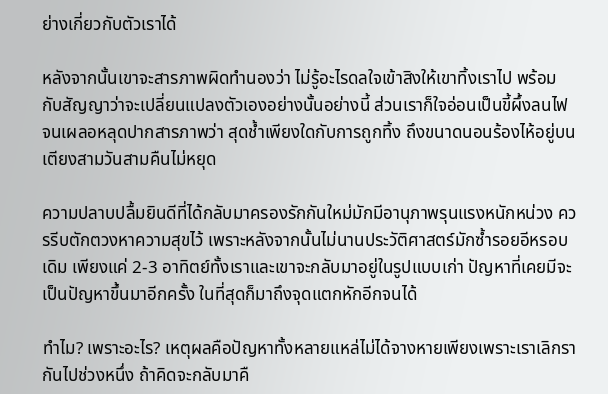ย่างเกี่ยวกับตัวเราได้

หลังจากนั้นเขาจะสารภาพผิดทำนองว่า ไม่รู้อะไรดลใจเข้าสิงให้เขาทิ้งเราไป พร้อมกับสัญญาว่าจะเปลี่ยนแปลงตัวเองอย่างนั้นอย่างนี้ ส่วนเราก็ใจอ่อนเป็นขี้ผึ้งลนไฟจนเผลอหลุดปากสารภาพว่า สุดช้ำเพียงใดกับการถูกทิ้ง ถึงขนาดนอนร้องไห้อยู่บนเตียงสามวันสามคืนไม่หยุด

ความปลาบปลื้มยินดีที่ได้กลับมาครองรักกันใหม่มักมีอานุภาพรุนแรงหนักหน่วง ควรรีบตักตวงหาความสุขไว้ เพราะหลังจากนั้นไม่นานประวัติศาสตร์มักซ้ำรอยอีหรอบเดิม เพียงแค่ 2-3 อาทิตย์ทั้งเราและเขาจะกลับมาอยู่ในรูปแบบเก่า ปัญหาที่เคยมีจะเป็นปัญหาขึ้นมาอีกครั้ง ในที่สุดก็มาถึงจุดแตกหักอีกจนได้

ทำไม? เพราะอะไร? เหตุผลคือปัญหาทั้งหลายแหล่ไม่ได้จางหายเพียงเพราะเราเลิกรากันไปช่วงหนึ่ง ถ้าคิดจะกลับมาคื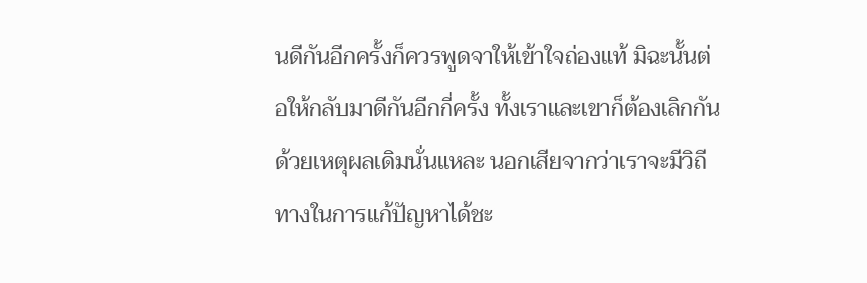นดีกันอีกครั้งก็ควรพูดจาให้เข้าใจถ่องแท้ มิฉะนั้นต่อให้กลับมาดีกันอีกกี่ครั้ง ทั้งเราและเขาก็ต้องเลิกกันด้วยเหตุผลเดิมนั่นแหละ นอกเสียจากว่าเราจะมีวิถีทางในการแก้ปัญหาได้ชะ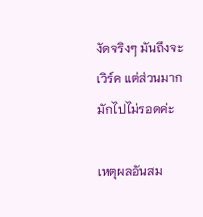งัดจริงๆ มันถึงจะเวิร์ค แต่ส่วนมากมักไปไม่รอดค่ะ

เหตุผลอันสม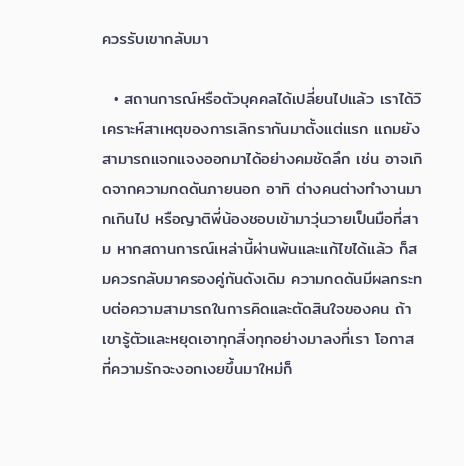ควรรับเขากลับมา

  • สถานการณ์หรือตัวบุคคลได้เปลี่ยนไปแล้ว เราได้วิเคราะห์สาเหตุของการเลิกรากันมาตั้งแต่แรก แถมยังสามารถแจกแจงออกมาได้อย่างคมชัดลึก เช่น อาจเกิดจากความกดดันภายนอก อาทิ ต่างคนต่างทำงานมากเกินไป หรือญาติพี่น้องชอบเข้ามาวุ่นวายเป็นมือที่สาม หากสถานการณ์เหล่านี้ผ่านพ้นและแก้ไขได้แล้ว ก็สมควรกลับมาครองคู่กันดังเดิม ความกดดันมีผลกระทบต่อความสามารถในการคิดและตัดสินใจของคน ถ้าเขารู้ตัวและหยุดเอาทุกสิ่งทุกอย่างมาลงที่เรา โอกาสที่ความรักจะงอกเงยขึ้นมาใหม่ก็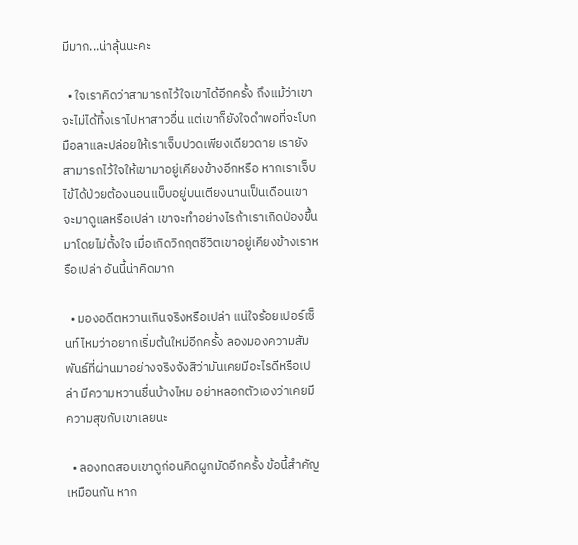มีมาก...น่าลุ้นนะคะ

  • ใจเราคิดว่าสามารถไว้ใจเขาได้อีกครั้ง ถึงแม้ว่าเขาจะไม่ได้ทิ้งเราไปหาสาวอื่น แต่เขาก็ยังใจดำพอที่จะโบกมือลาและปล่อยให้เราเจ็บปวดเพียงเดียวดาย เรายังสามารถไว้ใจให้เขามาอยู่เคียงข้างอีกหรือ หากเราเจ็บไข้ได้ป่วยต้องนอนแบ็บอยู่บนเตียงนานเป็นเดือนเขาจะมาดูแลหรือเปล่า เขาจะทำอย่างไรถ้าเราเกิดป่องขึ้นมาโดยไม่ตั้งใจ เมื่อเกิดวิกฤตชีวิตเขาอยู่เคียงข้างเราหรือเปล่า อันนี้น่าคิดมาก

  • มองอดีตหวานเกินจริงหรือเปล่า แน่ใจร้อยเปอร์เซ็นท์ไหมว่าอยากเริ่มต้นใหม่อีกครั้ง ลองมองความสัมพันธ์ที่ผ่านมาอย่างจริงจังสิว่ามันเคยมีอะไรดีหรือเปล่า มีความหวานชื่นบ้างไหม อย่าหลอกตัวเองว่าเคยมีความสุขกับเขาเลยนะ

  • ลองทดสอบเขาดูก่อนคิดผูกมัดอีกครั้ง ข้อนี้สำคัญเหมือนกัน หาก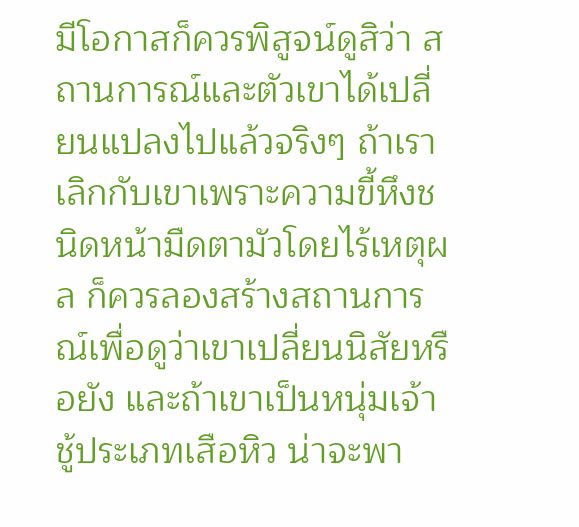มีโอกาสก็ควรพิสูจน์ดูสิว่า สถานการณ์และตัวเขาได้เปลี่ยนแปลงไปแล้วจริงๆ ถ้าเราเลิกกับเขาเพราะความขี้หึงชนิดหน้ามืดตามัวโดยไร้เหตุผล ก็ควรลองสร้างสถานการณ์เพื่อดูว่าเขาเปลี่ยนนิสัยหรือยัง และถ้าเขาเป็นหนุ่มเจ้าชู้ประเภทเสือหิว น่าจะพา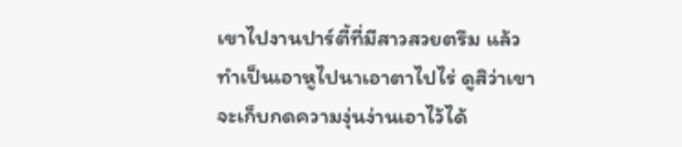เขาไปงานปาร์ตี้ที่มีสาวสวยตรึม แล้วทำเป็นเอาหูไปนาเอาตาไปไร่ ดูสิว่าเขาจะเก็บกดความงุ่นง่านเอาไว้ได้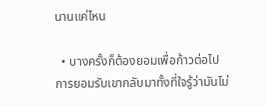นานแค่ไหน

  • บางครั้งก็ต้องยอมเพื่อก้าวต่อไป การยอมรับเขากลับมาทั้งที่ใจรู้ว่ามันไม่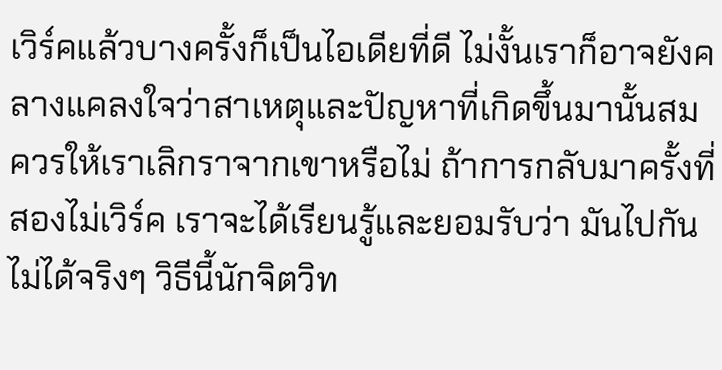เวิร์คแล้วบางครั้งก็เป็นไอเดียที่ดี ไม่งั้นเราก็อาจยังคลางแคลงใจว่าสาเหตุและปัญหาที่เกิดขึ้นมานั้นสมควรให้เราเลิกราจากเขาหรือไม่ ถ้าการกลับมาครั้งที่สองไม่เวิร์ค เราจะได้เรียนรู้และยอมรับว่า มันไปกันไม่ได้จริงๆ วิธีนี้นักจิตวิท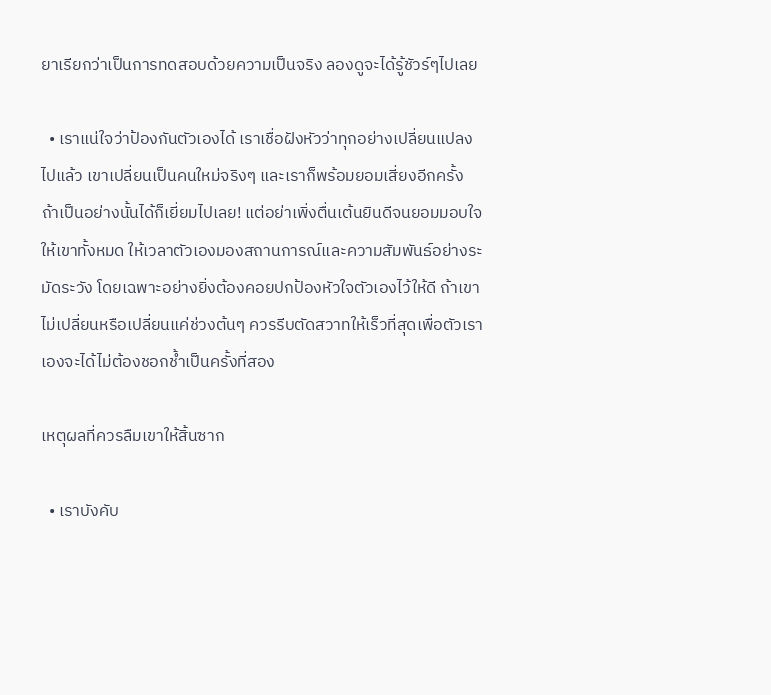ยาเรียกว่าเป็นการทดสอบด้วยความเป็นจริง ลองดูจะได้รู้ชัวร์ๆไปเลย

  • เราแน่ใจว่าป้องกันตัวเองได้ เราเชื่อฝังหัวว่าทุกอย่างเปลี่ยนแปลงไปแล้ว เขาเปลี่ยนเป็นคนใหม่จริงๆ และเราก็พร้อมยอมเสี่ยงอีกครั้ง ถ้าเป็นอย่างนั้นได้ก็เยี่ยมไปเลย! แต่อย่าเพิ่งตื่นเต้นยินดีจนยอมมอบใจให้เขาทั้งหมด ให้เวลาตัวเองมองสถานการณ์และความสัมพันธ์อย่างระมัดระวัง โดยเฉพาะอย่างยิ่งต้องคอยปกป้องหัวใจตัวเองไว้ให้ดี ถ้าเขาไม่เปลี่ยนหรือเปลี่ยนแค่ช่วงต้นๆ ควรรีบตัดสวาทให้เร็วที่สุดเพื่อตัวเราเองจะได้ไม่ต้องชอกช้ำเป็นครั้งที่สอง

เหตุผลที่ควรลืมเขาให้สิ้นซาก

  • เราบังคับ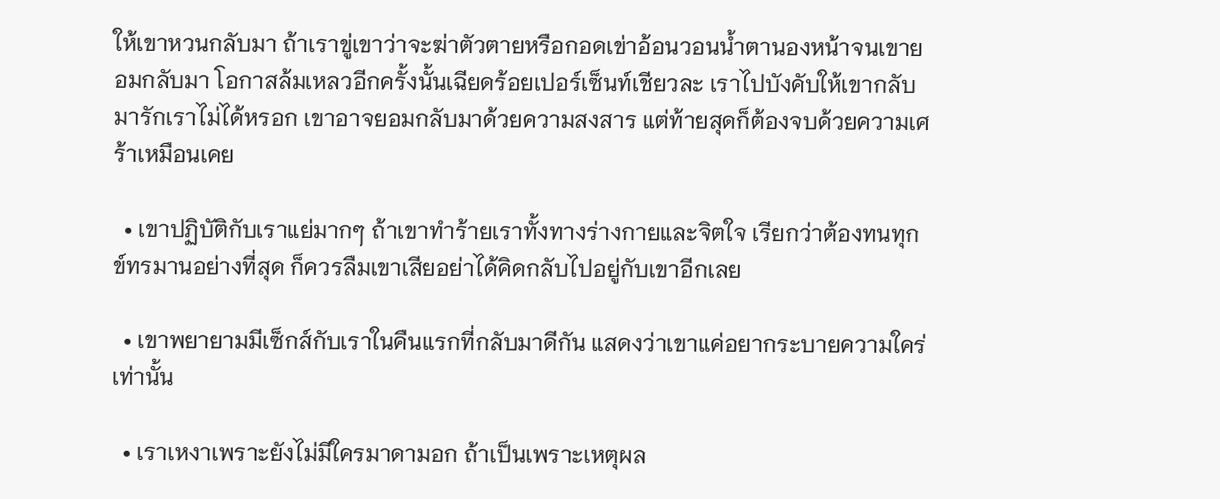ให้เขาหวนกลับมา ถ้าเราขู่เขาว่าจะฆ่าตัวตายหรือกอดเข่าอ้อนวอนน้ำตานองหน้าจนเขายอมกลับมา โอกาสล้มเหลวอีกครั้งนั้นเฉียดร้อยเปอร์เซ็นท์เชียวละ เราไปบังคับให้เขากลับมารักเราไม่ได้หรอก เขาอาจยอมกลับมาด้วยความสงสาร แต่ท้ายสุดก็ต้องจบด้วยความเศร้าเหมือนเคย

  • เขาปฏิบัติกับเราแย่มากๆ ถ้าเขาทำร้ายเราทั้งทางร่างกายและจิตใจ เรียกว่าต้องทนทุกข์ทรมานอย่างที่สุด ก็ควรลืมเขาเสียอย่าได้คิดกลับไปอยู่กับเขาอีกเลย

  • เขาพยายามมีเซ็กส์กับเราในคืนแรกที่กลับมาดีกัน แสดงว่าเขาแค่อยากระบายความใคร่เท่านั้น

  • เราเหงาเพราะยังไม่มีใครมาดามอก ถ้าเป็นเพราะเหตุผล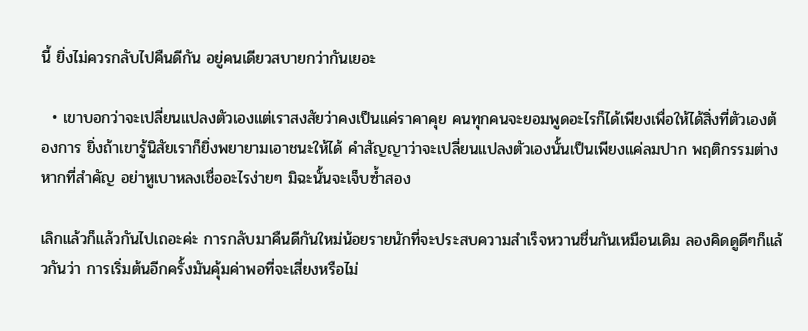นี้ ยิ่งไม่ควรกลับไปคืนดีกัน อยู่คนเดียวสบายกว่ากันเยอะ

  • เขาบอกว่าจะเปลี่ยนแปลงตัวเองแต่เราสงสัยว่าคงเป็นแค่ราคาคุย คนทุกคนจะยอมพูดอะไรก็ได้เพียงเพื่อให้ได้สิ่งที่ตัวเองต้องการ ยิ่งถ้าเขารู้นิสัยเราก็ยิ่งพยายามเอาชนะให้ได้ คำสัญญาว่าจะเปลี่ยนแปลงตัวเองนั้นเป็นเพียงแค่ลมปาก พฤติกรรมต่างหากที่สำคัญ อย่าหูเบาหลงเชื่ออะไรง่ายๆ มิฉะนั้นจะเจ็บซ้ำสอง

เลิกแล้วก็แล้วกันไปเถอะค่ะ การกลับมาคืนดีกันใหม่น้อยรายนักที่จะประสบความสำเร็จหวานชื่นกันเหมือนเดิม ลองคิดดูดีๆก็แล้วกันว่า การเริ่มต้นอีกครั้งมันคุ้มค่าพอที่จะเสี่ยงหรือไม่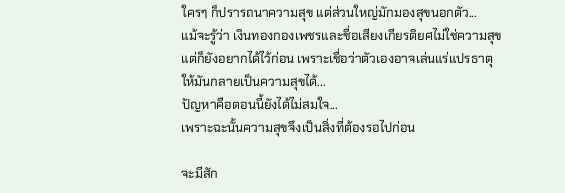ใครๆ ก็ปรารถนาความสุข แต่ส่วนใหญ่มักมองสุขนอกตัว...
แม้จะรู้ว่า เงินทองกองเพชรและชื่อเสียงเกียรติยศไม่ใช่ความสุข
แต่ก็ยังอยากได้ไว้ก่อน เพราะเชื่อว่าตัวเองอาจเล่นแร่แปรธาตุ
ให้มันกลายเป็นความสุขได้...
ปัญหาคือตอนนี้ยังได้ไม่สมใจ...
เพราะฉะนั้นความสุขจึงเป็นสิ่งที่ต้องรอไปก่อน

จะมีสัก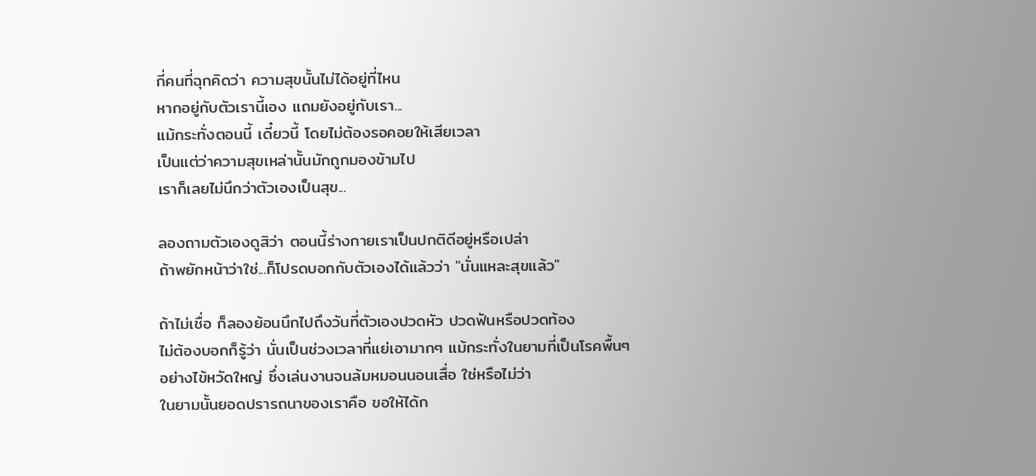กี่คนที่ฉุกคิดว่า ความสุขนั้นไม่ได้อยู่ที่ไหน
หากอยู่กับตัวเรานี้เอง แถมยังอยู่กับเรา...
แม้กระทั่งตอนนี้ เดี๋ยวนี้ โดยไม่ต้องรอคอยให้เสียเวลา
เป็นแต่ว่าความสุขเหล่านั้นมักถูกมองข้ามไป
เราก็เลยไม่นึกว่าตัวเองเป็นสุข...

ลองถามตัวเองดูสิว่า ตอนนี้ร่างกายเราเป็นปกติดีอยู่หรือเปล่า
ถ้าพยักหน้าว่าใช่...ก็โปรดบอกกับตัวเองได้แล้วว่า "นั่นแหละสุขแล้ว"

ถ้าไม่เชื่อ ก็ลองย้อนนึกไปถึงวันที่ตัวเองปวดหัว ปวดฟันหรือปวดท้อง
ไม่ต้องบอกก็รู้ว่า นั่นเป็นช่วงเวลาที่แย่เอามากๆ แม้กระทั่งในยามที่เป็นโรคพื้นๆ
อย่างไข้หวัดใหญ่ ซึ่งเล่นงานจนล้มหมอนนอนเสื่อ ใช่หรือไม่ว่า
ในยามนั้นยอดปรารถนาของเราคือ ขอให้ได้ก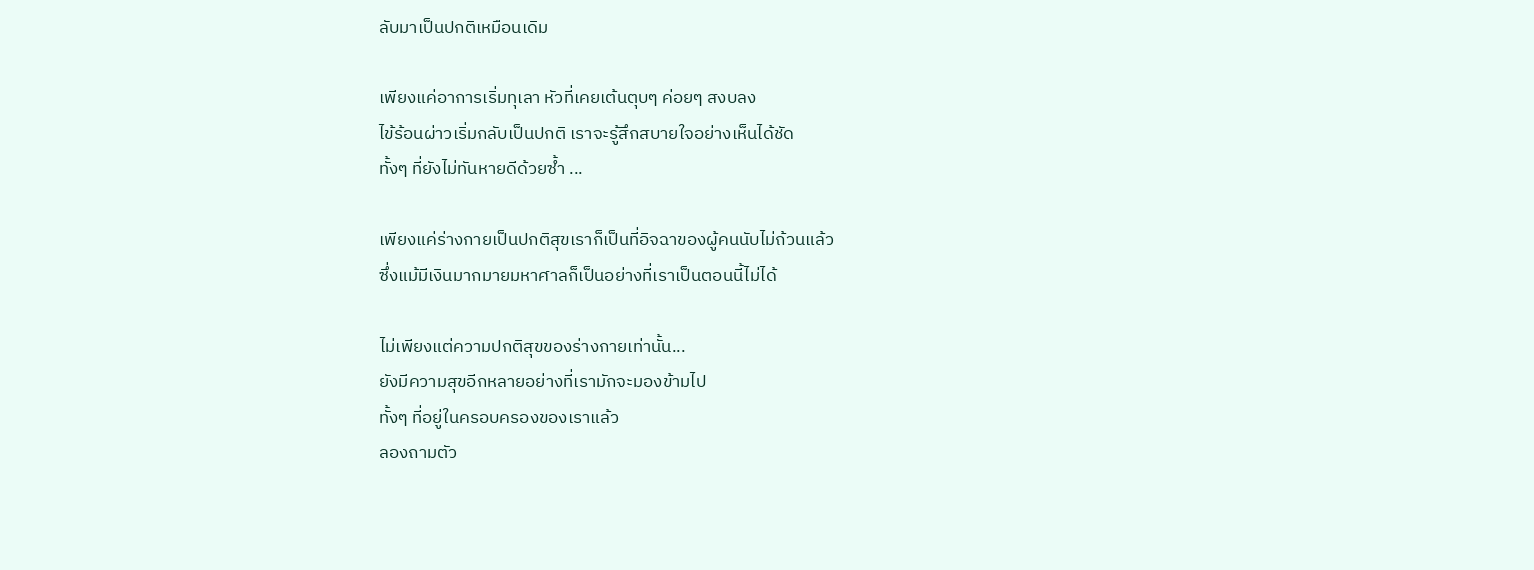ลับมาเป็นปกติเหมือนเดิม

เพียงแค่อาการเริ่มทุเลา หัวที่เคยเต้นตุบๆ ค่อยๆ สงบลง
ไข้ร้อนผ่าวเริ่มกลับเป็นปกติ เราจะรู้สึกสบายใจอย่างเห็นได้ชัด
ทั้งๆ ที่ยังไม่ทันหายดีด้วยซ้ำ ...

เพียงแค่ร่างกายเป็นปกติสุขเราก็เป็นที่อิจฉาของผู้คนนับไม่ถ้วนแล้ว
ซึ่งแม้มีเงินมากมายมหาศาลก็เป็นอย่างที่เราเป็นตอนนี้ไม่ได้

ไม่เพียงแต่ความปกติสุขของร่างกายเท่านั้น...
ยังมีความสุขอีกหลายอย่างที่เรามักจะมองข้ามไป
ทั้งๆ ที่อยู่ในครอบครองของเราแล้ว
ลองถามตัว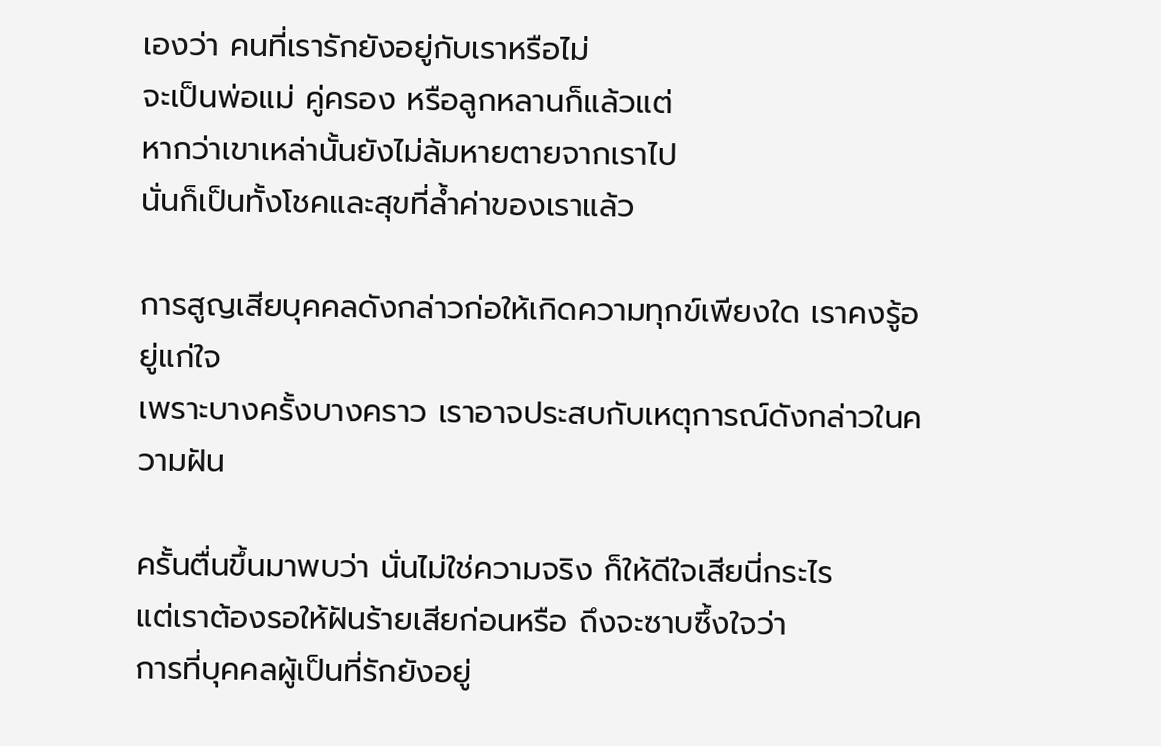เองว่า คนที่เรารักยังอยู่กับเราหรือไม่
จะเป็นพ่อแม่ คู่ครอง หรือลูกหลานก็แล้วแต่
หากว่าเขาเหล่านั้นยังไม่ล้มหายตายจากเราไป
นั่นก็เป็นทั้งโชคและสุขที่ล้ำค่าของเราแล้ว

การสูญเสียบุคคลดังกล่าวก่อให้เกิดความทุกข์เพียงใด เราคงรู้อยู่แก่ใจ
เพราะบางครั้งบางคราว เราอาจประสบกับเหตุการณ์ดังกล่าวในความฝัน

ครั้นตื่นขึ้นมาพบว่า นั่นไม่ใช่ความจริง ก็ให้ดีใจเสียนี่กระไร
แต่เราต้องรอให้ฝันร้ายเสียก่อนหรือ ถึงจะซาบซึ้งใจว่า
การที่บุคคลผู้เป็นที่รักยังอยู่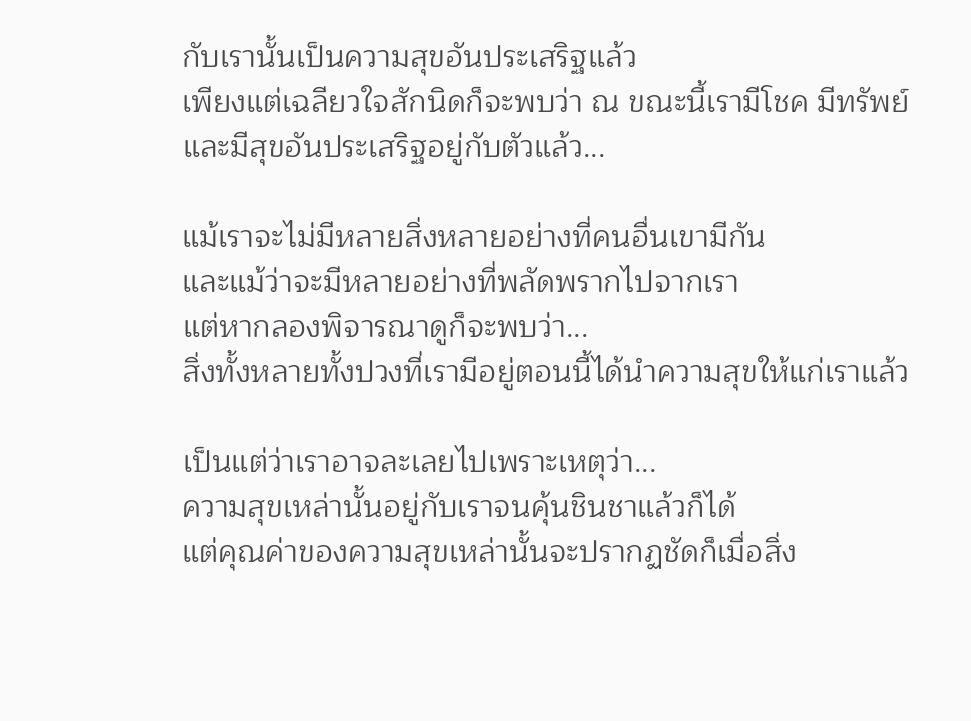กับเรานั้นเป็นความสุขอันประเสริฐแล้ว
เพียงแต่เฉลียวใจสักนิดก็จะพบว่า ณ ขณะนี้เรามีโชค มีทรัพย์
และมีสุขอันประเสริฐอยู่กับตัวแล้ว...

แม้เราจะไม่มีหลายสิ่งหลายอย่างที่คนอื่นเขามีกัน
และแม้ว่าจะมีหลายอย่างที่พลัดพรากไปจากเรา
แต่หากลองพิจารณาดูก็จะพบว่า...
สิ่งทั้งหลายทั้งปวงที่เรามีอยู่ตอนนี้ได้นำความสุขให้แก่เราแล้ว

เป็นแต่ว่าเราอาจละเลยไปเพราะเหตุว่า...
ความสุขเหล่านั้นอยู่กับเราจนคุ้นชินชาแล้วก็ได้
แต่คุณค่าของความสุขเหล่านั้นจะปรากฏชัดก็เมื่อสิ่ง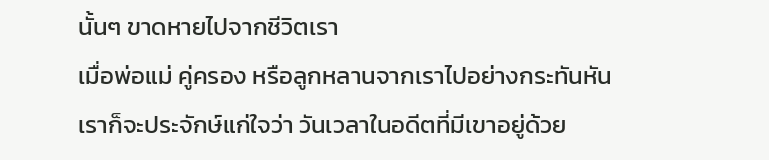นั้นๆ ขาดหายไปจากชีวิตเรา
เมื่อพ่อแม่ คู่ครอง หรือลูกหลานจากเราไปอย่างกระทันหัน
เราก็จะประจักษ์แก่ใจว่า วันเวลาในอดีตที่มีเขาอยู่ด้วย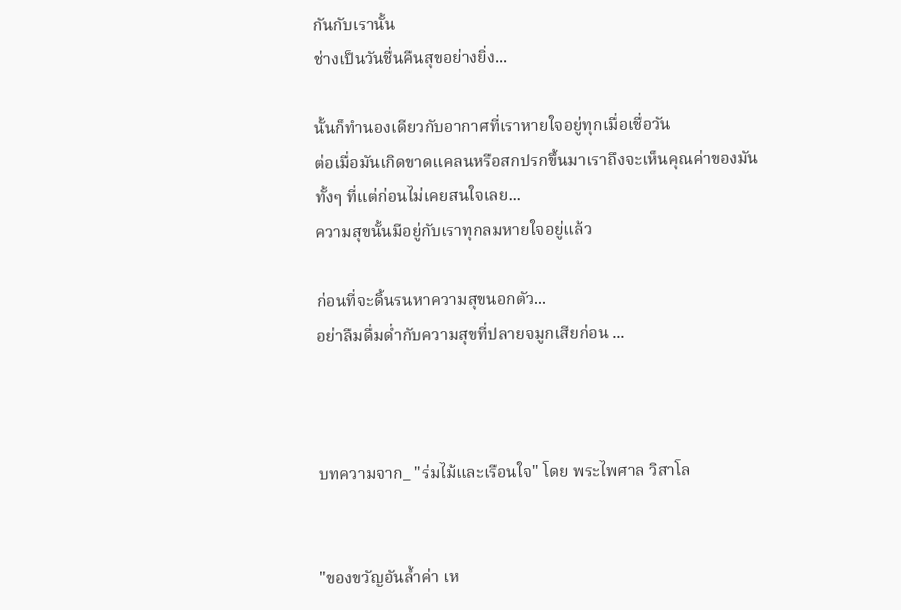กันกับเรานั้น
ช่างเป็นวันชื่นคืนสุขอย่างยิ่ง...

นั้นก็ทำนองเดียวกับอากาศที่เราหายใจอยู่ทุกเมื่อเชื่อวัน
ต่อเมื่อมันเกิดขาดแคลนหรือสกปรกขึ้นมาเราถึงจะเห็นคุณค่าของมัน
ทั้งๆ ที่แต่ก่อนไม่เคยสนใจเลย...
ความสุขนั้นมีอยู่กับเราทุกลมหายใจอยู่แล้ว

ก่อนที่จะดิ้นรนหาความสุขนอกตัว...
อย่าลืมดื่มด่ำกับความสุขที่ปลายจมูกเสียก่อน ...



บทความจาก_ "ร่มไม้และเรือนใจ" โดย พระไพศาล วิสาโล


"ของขวัญอันล้ำค่า เห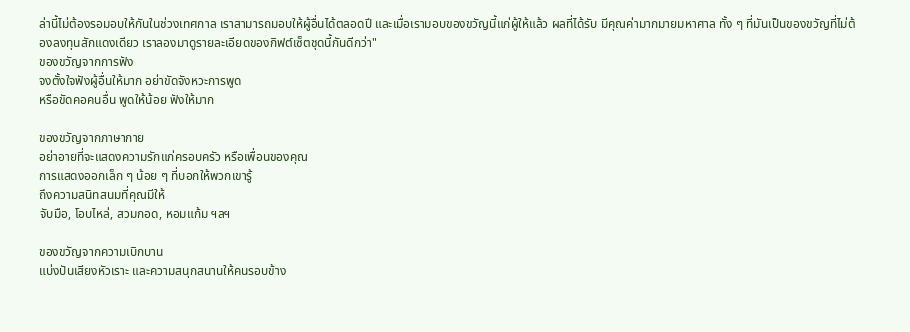ล่านี้ไม่ต้องรอมอบให้กันในช่วงเทศกาล เราสามารถมอบให้ผู้อื่นได้ตลอดปี และเมื่อเรามอบของขวัญนี้แก่ผู้ให้แล้ว ผลที่ได้รับ มีคุณค่ามากมายมหาศาล ทั้ง ๆ ที่มันเป็นของขวัญที่ไม่ต้องลงทุนสักแดงเดียว เราลองมาดูรายละเอียดของกิฟต์เซ็ตชุดนี้กันดีกว่า"
ของขวัญจากการฟัง
จงตั้งใจฟังผู้อื่นให้มาก อย่าขัดจังหวะการพูด
หรือขัดคอคนอื่น พูดให้น้อย ฟังให้มาก

ของขวัญจากภาษากาย
อย่าอายที่จะแสดงความรักแก่ครอบครัว หรือเพื่อนของคุณ
การแสดงออกเล็ก ๆ น้อย ๆ ที่บอกให้พวกเขารู้
ถึงความสนิทสนมที่คุณมีให้
จับมือ, โอบไหล่, สวมกอด, หอมแก้ม ฯลฯ

ของขวัญจากความเบิกบาน
แบ่งปันเสียงหัวเราะ และความสนุกสนานให้คนรอบข้าง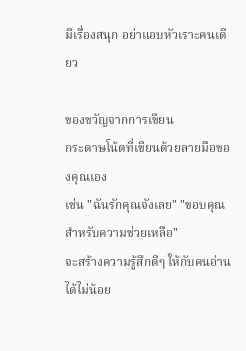มีเรื่องสนุก อย่าแอบหัวเราะคนเดียว

ของขวัญจากการเขียน
กระดาษโน้ตที่เขียนด้วยลายมือของคุณเอง
เช่น "ฉันรักคุณจังเลย" "ขอบคุณสำหรับความช่วยเหลือ"
จะสร้างความรู้สึกดีๆ ให้กับคนอ่านได้ไม่น้อย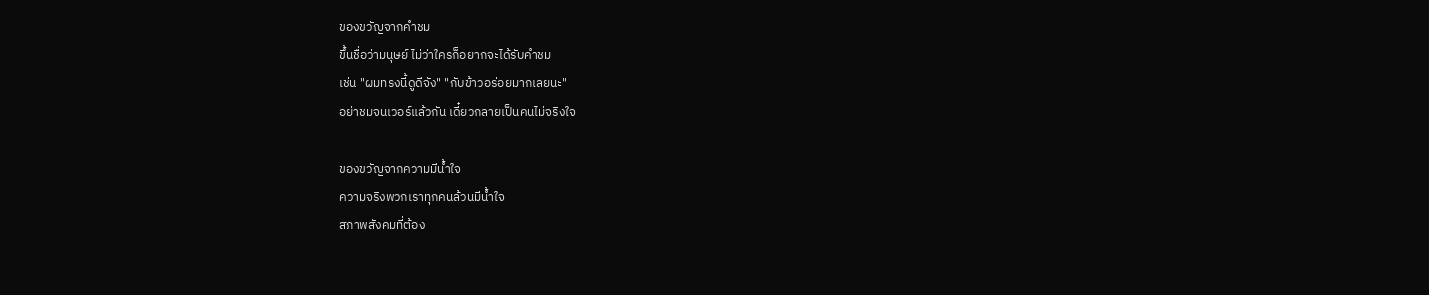ของขวัญจากคำชม
ขึ้นชื่อว่ามนุษย์ ไม่ว่าใครก็อยากจะได้รับคำชม
เช่น "ผมทรงนี้ดูดีจัง" "กับข้าวอร่อยมากเลยนะ"
อย่าชมจนเวอร์แล้วกัน เดี๋ยวกลายเป็นคนไม่จริงใจ

ของขวัญจากความมีน้ำใจ
ความจริงพวกเราทุกคนล้วนมีน้ำใจ
สภาพสังคมที่ต้อง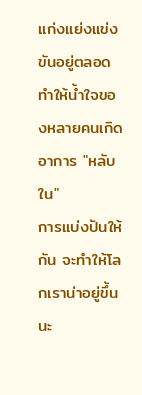แก่งแย่งแข่งขันอยู่ตลอด
ทำให้น้ำใจของหลายคนเกิดอาการ "หลับใน"
การแบ่งปันให้กัน จะทำให้โลกเราน่าอยู่ขึ้นนะ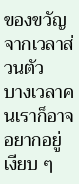ของขวัญจากเวลาส่วนตัว
บางเวลาคนเราก็อาจอยากอยู่เงียบ ๆ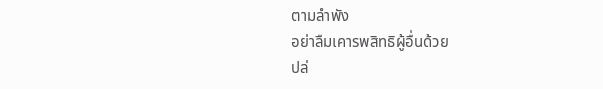ตามลำพัง
อย่าลืมเคารพสิทธิผู้อื่นด้วย
ปล่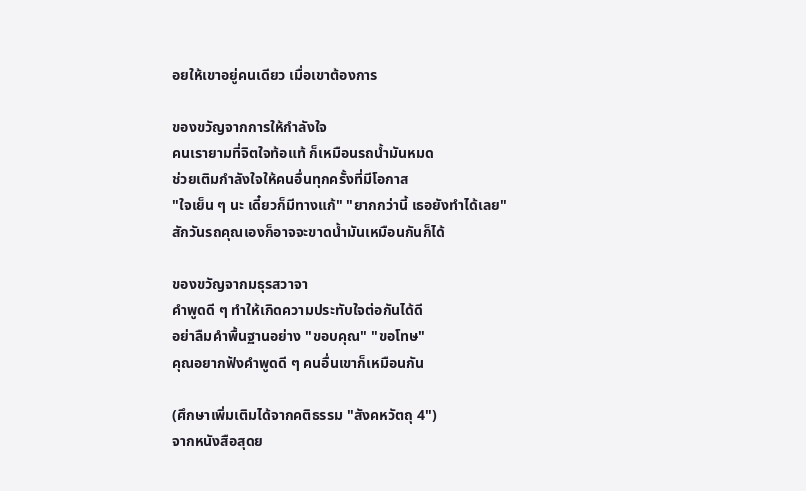อยให้เขาอยู่คนเดียว เมื่อเขาต้องการ

ของขวัญจากการให้กำลังใจ
คนเรายามที่จิตใจท้อแท้ ก็เหมือนรถน้ำมันหมด
ช่วยเติมกำลังใจให้คนอื่นทุกครั้งที่มีโอกาส
"ใจเย็น ๆ นะ เดี๋ยวก็มีทางแก้" "ยากกว่านี้ เธอยังทำได้เลย"
สักวันรถคุณเองก็อาจจะขาดน้ำมันเหมือนกันก็ได้

ของขวัญจากมธุรสวาจา
คำพูดดี ๆ ทำให้เกิดความประทับใจต่อกันได้ดี
อย่าลืมคำพื้นฐานอย่าง "ขอบคุณ" "ขอโทษ"
คุณอยากฟังคำพูดดี ๆ คนอื่นเขาก็เหมือนกัน

(ศึกษาเพิ่มเติมได้จากคติธรรม "สังคหวัตถุ 4")
จากหนังสือสุดย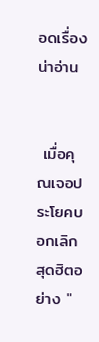อดเรื่องน่าอ่าน


 เมื่อคุณเจอประโยคบอกเลิกสุดฮิตอย่าง "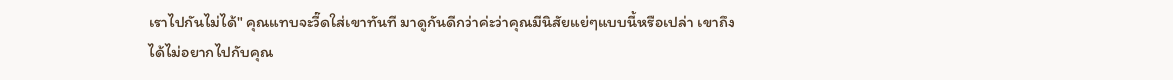เราไปกันไม่ได้" คุณแทบจะวี๊ดใส่เขาทันที มาดูกันดีกว่าค่ะว่าคุณมีนิสัยแย่ๆแบบนี้หรือเปล่า เขาถึงได้ไม่อยากไปกับคุณ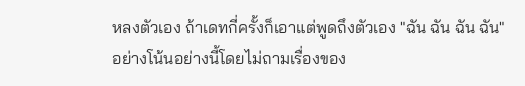หลงตัวเอง ถ้าเดทกี่ครั้งก็เอาแต่พูดถึงตัวเอง "ฉัน ฉัน ฉัน ฉัน" อย่างโน้นอย่างนี้โดยไม่ถามเรื่องของ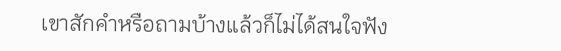เขาสักคำหรือถามบ้างแล้วก็ไม่ได้สนใจฟัง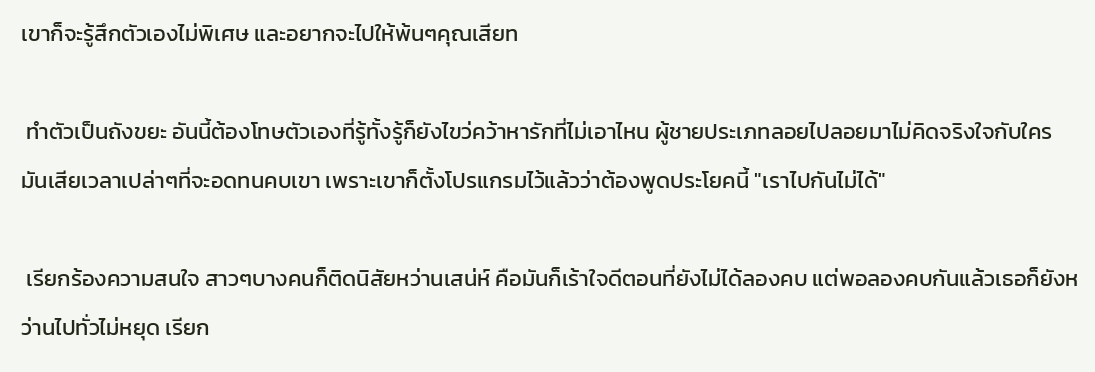เขาก็จะรู้สึกตัวเองไม่พิเศษ และอยากจะไปให้พ้นๆคุณเสียท

 ทำตัวเป็นถังขยะ อันนี้ต้องโทษตัวเองที่รู้ทั้งรู้ก็ยังไขว่คว้าหารักที่ไม่เอาไหน ผู้ชายประเภทลอยไปลอยมาไม่คิดจริงใจกับใครมันเสียเวลาเปล่าๆที่จะอดทนคบเขา เพราะเขาก็ตั้งโปรแกรมไว้แล้วว่าต้องพูดประโยคนี้ "เราไปกันไม่ได้"

 เรียกร้องความสนใจ สาวๆบางคนก็ติดนิสัยหว่านเสน่ห์ คือมันก็เร้าใจดีตอนที่ยังไม่ได้ลองคบ แต่พอลองคบกันแล้วเธอก็ยังหว่านไปทั่วไม่หยุด เรียก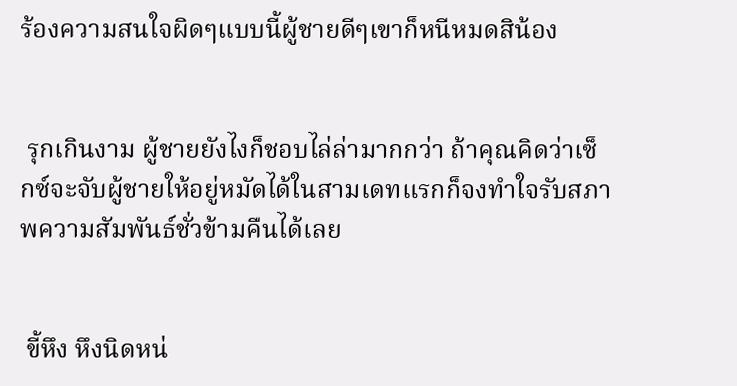ร้องความสนใจผิดๆแบบนี้ผู้ชายดีๆเขาก็หนีหมดสิน้อง


 รุกเกินงาม ผู้ชายยังไงก็ชอบไล่ล่ามากกว่า ถ้าคุณคิดว่าเซ็กซ์จะจับผู้ชายให้อยู่หมัดได้ในสามเดทแรกก็จงทำใจรับสภาพความสัมพันธ์ชั่วข้ามคืนได้เลย


 ขี้หึง หึงนิดหน่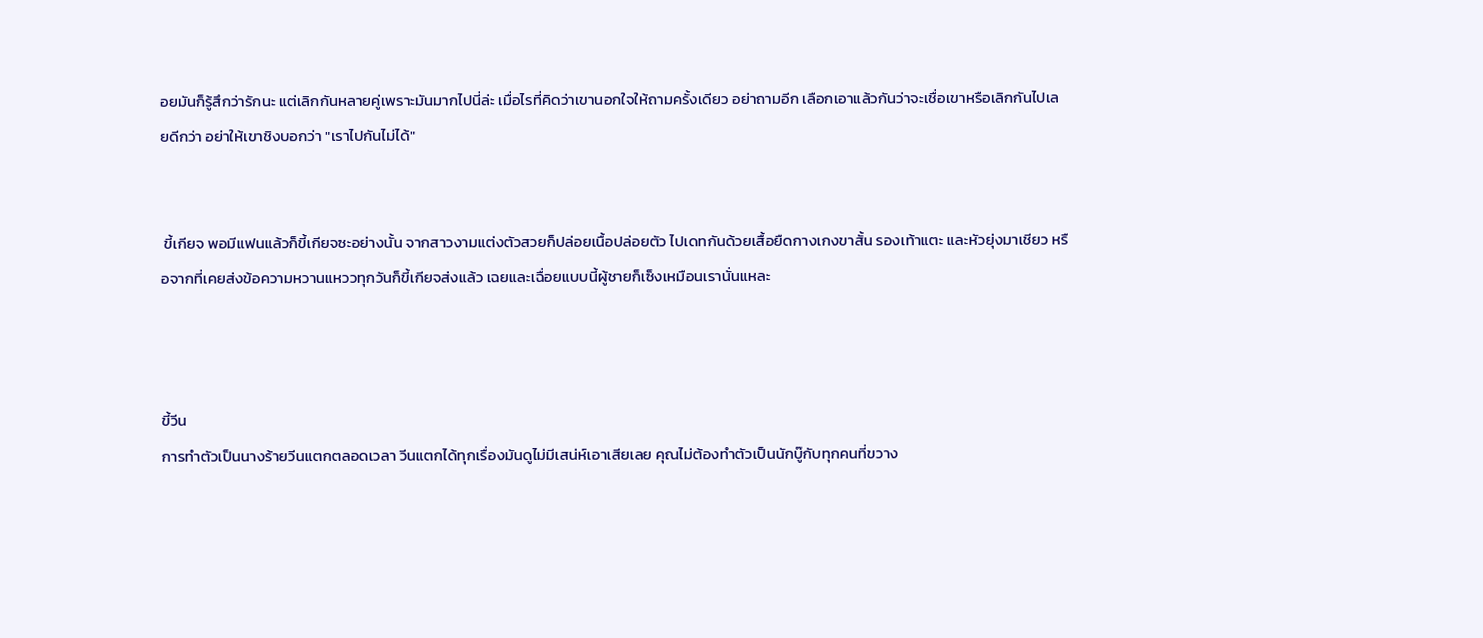อยมันก็รู้สึกว่ารักนะ แต่เลิกกันหลายคู่เพราะมันมากไปนี่ล่ะ เมื่อไรที่คิดว่าเขานอกใจให้ถามครั้งเดียว อย่าถามอีก เลือกเอาแล้วกันว่าจะเชื่อเขาหรือเลิกกันไปเลยดีกว่า อย่าให้เขาชิงบอกว่า "เราไปกันไม่ได้"


 ขี้เกียจ พอมีแฟนแล้วก็ขี้เกียจซะอย่างนั้น จากสาวงามแต่งตัวสวยก็ปล่อยเนื้อปล่อยตัว ไปเดทกันด้วยเสื้อยืดกางเกงขาสั้น รองเท้าแตะ และหัวยุ่งมาเชียว หรือจากที่เคยส่งข้อความหวานแหววทุกวันก็ขี้เกียจส่งแล้ว เฉยและเฉื่อยแบบนี้ผู้ชายก็เซ็งเหมือนเรานั่นแหละ



ขี้วีน
การทำตัวเป็นนางร้ายวีนแตกตลอดเวลา วีนแตกได้ทุกเรื่องมันดูไม่มีเสน่ห์เอาเสียเลย คุณไม่ต้องทำตัวเป็นนักบู๊กับทุกคนที่ขวาง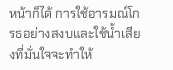หน้าก็ได้ การใช้อารมณ์โกรธอย่างสงบและใช้น้ำเสียงที่มั่นใจจะทำให้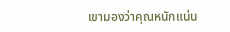เขามองว่าคุณหนักแน่น